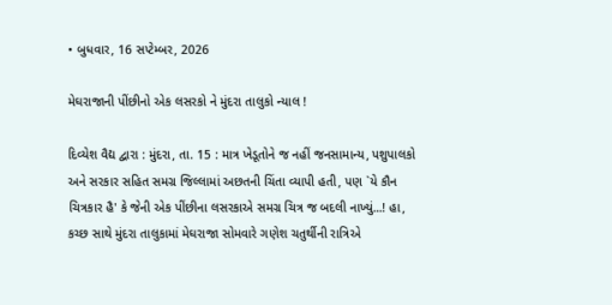• બુધવાર, 16 સપ્ટેમ્બર, 2026

મેઘરાજાની પીંછીનો એક લસરકો ને મુંદરા તાલુકો ન્યાલ !

દિવ્યેશ વૈદ્ય દ્વારા : મુંદરા, તા. 15 : માત્ર ખેડૂતોને જ નહીં જનસામાન્ય, પશુપાલકો અને સરકાર સહિત સમગ્ર જિલ્લામાં અછતની ચિંતા વ્યાપી હતી, પણ `યે કૌન ચિત્રકાર હૈ' કે જેની એક પીંછીના લસરકાએ સમગ્ર ચિત્ર જ બદલી નાખ્યું...! હા, કચ્છ સાથે મુંદરા તાલુકામાં મેઘરાજા સોમવારે ગણેશ ચતુર્થીની રાત્રિએ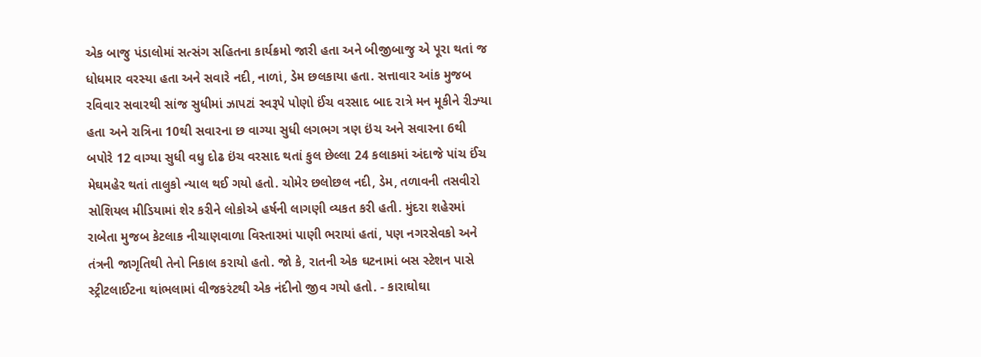એક બાજુ પંડાલોમાં સત્સંગ સહિતના કાર્યક્રમો જારી હતા અને બીજીબાજુ એ પૂરા થતાં જ ધોધમાર વરસ્યા હતા અને સવારે નદી, નાળાં, ડેમ છલકાયા હતા. સત્તાવાર આંક મુજબ રવિવાર સવારથી સાંજ સુધીમાં ઝાપટાં સ્વરૂપે પોણો ઈંચ વરસાદ બાદ રાત્રે મન મૂકીને રીઝ્યા હતા અને રાત્રિના 10થી સવારના છ વાગ્યા સુધી લગભગ ત્રણ ઇંચ અને સવારના 6થી બપોરે 12 વાગ્યા સુધી વધુ દોઢ ઇંચ વરસાદ થતાં કુલ છેલ્લા 24 કલાકમાં અંદાજે પાંચ ઈંચ મેઘમહેર થતાં તાલુકો ન્યાલ થઈ ગયો હતો. ચોમેર છલોછલ નદી, ડેમ, તળાવની તસવીરો  સોશિયલ મીડિયામાં શેર કરીને લોકોએ હર્ષની લાગણી વ્યકત કરી હતી. મુંદરા શહેરમાં રાબેતા મુજબ કેટલાક નીચાણવાળા વિસ્તારમાં પાણી ભરાયાં હતાં, પણ નગરસેવકો અને તંત્રની જાગૃતિથી તેનો નિકાલ કરાયો હતો. જો કે, રાતની એક ઘટનામાં બસ સ્ટેશન પાસે સ્ટ્રીટલાઈટના થાંભલામાં વીજકરંટથી એક નંદીનો જીવ ગયો હતો. - કારાઘોઘા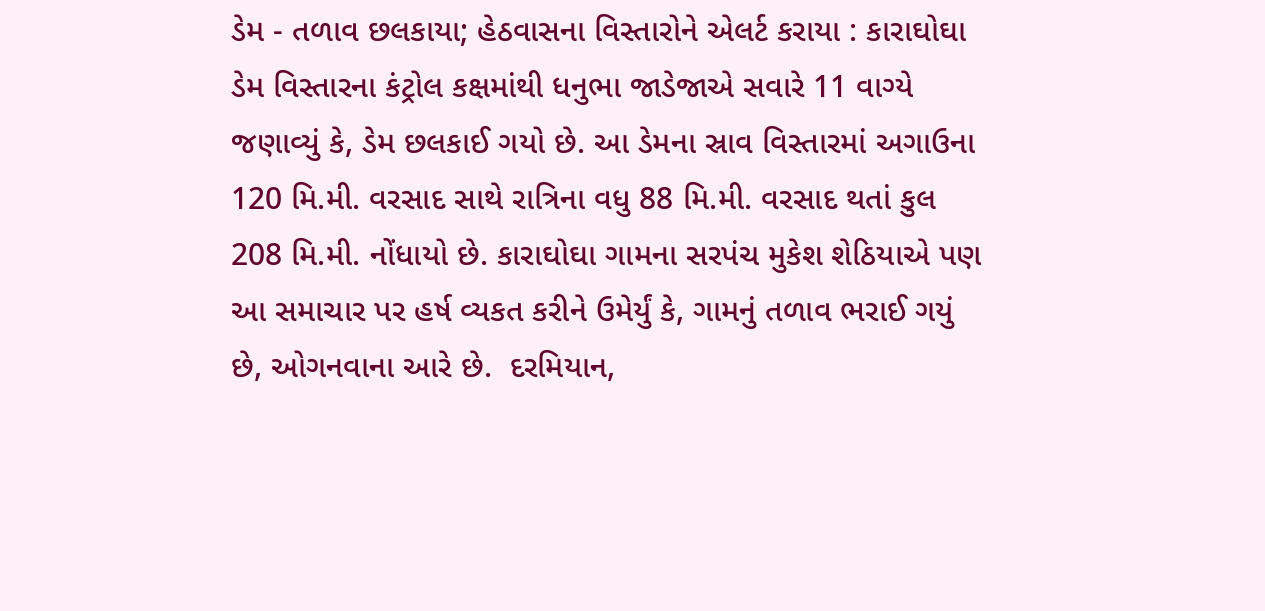ડેમ - તળાવ છલકાયા; હેઠવાસના વિસ્તારોને એલર્ટ કરાયા : કારાઘોઘા ડેમ વિસ્તારના કંટ્રોલ કક્ષમાંથી ધનુભા જાડેજાએ સવારે 11 વાગ્યે જણાવ્યું કે, ડેમ છલકાઈ ગયો છે. આ ડેમના સ્રાવ વિસ્તારમાં અગાઉના 120 મિ.મી. વરસાદ સાથે રાત્રિના વધુ 88 મિ.મી. વરસાદ થતાં કુલ 208 મિ.મી. નોંધાયો છે. કારાઘોઘા ગામના સરપંચ મુકેશ શેઠિયાએ પણ આ સમાચાર પર હર્ષ વ્યકત કરીને ઉમેર્યું કે, ગામનું તળાવ ભરાઈ ગયું છે, ઓગનવાના આરે છે.  દરમિયાન,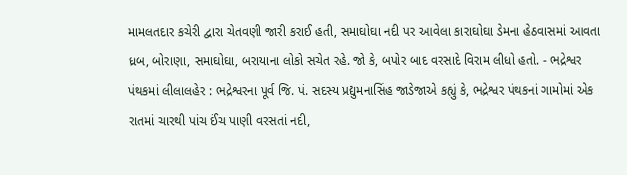મામલતદાર કચેરી દ્વારા ચેતવણી જારી કરાઈ હતી, સમાઘોઘા નદી પર આવેલા કારાઘોઘા ડેમના હેઠવાસમાં આવતા ધ્રબ, બોરાણા, સમાઘોઘા, બરાયાના લોકો સચેત રહે. જો કે, બપોર બાદ વરસાદે વિરામ લીધો હતો. - ભદ્રેશ્વર પંથકમાં લીલાલહેર : ભદ્રેશ્વરના પૂર્વ જિ. પં. સદસ્ય પ્રદ્યુમનાસિંહ જાડેજાએ કહ્યું કે, ભદ્રેશ્વર પંથકનાં ગામોમાં એક રાતમાં ચારથી પાંચ ઈંચ પાણી વરસતાં નદી,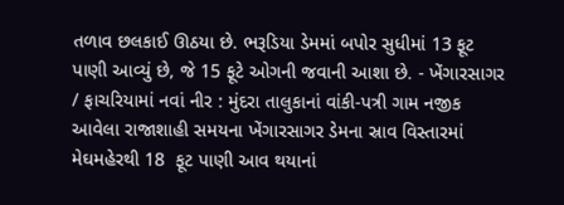તળાવ છલકાઈ ઊઠયા છે. ભરૂડિયા ડેમમાં બપોર સુધીમાં 13 ફૂટ પાણી આવ્યું છે, જે 15 ફૂટે ઓગની જવાની આશા છે. - ખેંગારસાગર / ફાચરિયામાં નવાં નીર : મુંદરા તાલુકાનાં વાંકી-પત્રી ગામ નજીક આવેલા રાજાશાહી સમયના ખેંગારસાગર ડેમના સ્રાવ વિસ્તારમાં મેઘમહેરથી 18  ફૂટ પાણી આવ થયાનાં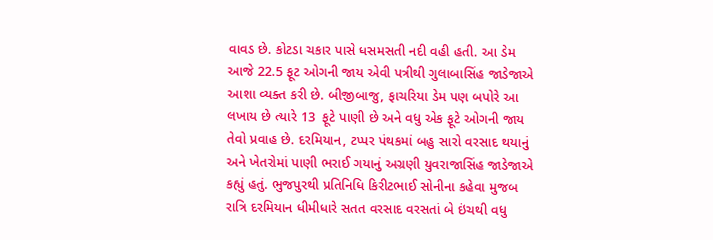વાવડ છે. કોટડા ચકાર પાસે ધસમસતી નદી વહી હતી. આ ડેમ આજે 22.5 ફૂટ ઓગની જાય એવી પત્રીથી ગુલાબાસિંહ જાડેજાએ આશા વ્યક્ત કરી છે. બીજીબાજુ, ફાચરિયા ડેમ પણ બપોરે આ લખાય છે ત્યારે 13  ફૂટે પાણી છે અને વધુ એક ફૂટે ઓગની જાય તેવો પ્રવાહ છે. દરમિયાન, ટપ્પર પંથકમાં બહુ સારો વરસાદ થયાનું અને ખેતરોમાં પાણી ભરાઈ ગયાનું અગ્રણી યુવરાજાસિંહ જાડેજાએ કહ્યું હતું. ભુજપુરથી પ્રતિનિધિ કિરીટભાઈ સોનીના કહેવા મુજબ રાત્રિ દરમિયાન ધીમીધારે સતત વરસાદ વરસતાં બે ઇંચથી વધુ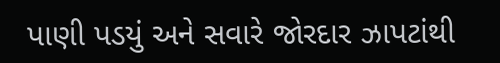પાણી પડયું અને સવારે જોરદાર ઝાપટાંથી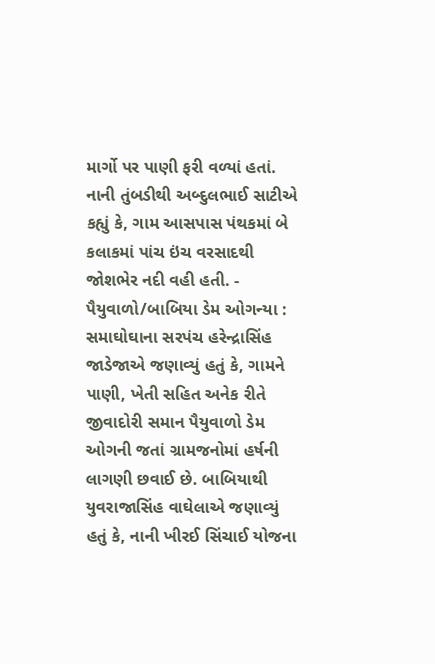માર્ગો પર પાણી ફરી વળ્યાં હતાં. નાની તુંબડીથી અબ્દુલભાઈ સાટીએ કહ્યું કે, ગામ આસપાસ પંથકમાં બે કલાકમાં પાંચ ઇંચ વરસાદથી જોશભેર નદી વહી હતી. - પૈયુવાળો/બાબિયા ડેમ ઓગન્યા : સમાઘોઘાના સરપંચ હરેન્દ્રાસિંહ જાડેજાએ જણાવ્યું હતું કે, ગામને પાણી, ખેતી સહિત અનેક રીતે જીવાદોરી સમાન પૈયુવાળો ડેમ ઓગની જતાં ગ્રામજનોમાં હર્ષની લાગણી છવાઈ છે. બાબિયાથી યુવરાજાસિંહ વાઘેલાએ જણાવ્યું હતું કે, નાની ખીરઈ સિંચાઈ યોજના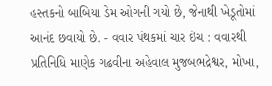હસ્તકનો બાબિયા ડેમ ઓગની ગયો છે, જેનાથી ખેડૂતોમાં આનંદ છવાયો છે. - વવાર પંથકમાં ચાર ઇંચ : વવારથી પ્રતિનિધિ માણેક ગઢવીના અહેવાલ મુજબભદ્રેશ્વર, મોખા,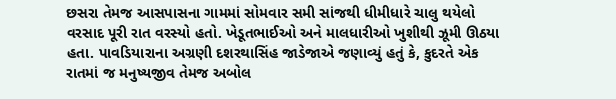છસરા તેમજ આસપાસના ગામમાં સોમવાર સમી સાંજથી ધીમીધારે ચાલુ થયેલો વરસાદ પૂરી રાત વરસ્યો હતો. ખેડૂતભાઈઓ અને માલધારીઓ ખુશીથી ઝૂમી ઊઠયા હતા. પાવડિયારાના અગ્રણી દશરથાસિંહ જાડેજાએ જણાવ્યું હતું કે, કુદરતે એક રાતમાં જ મનુષ્યજીવ તેમજ અબોલ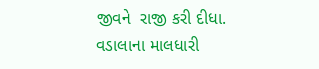જીવને  રાજી કરી દીધા. વડાલાના માલધારી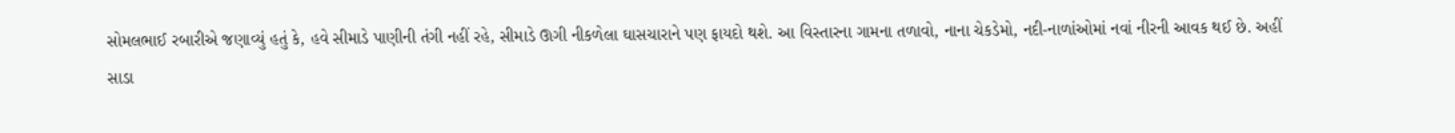સોમલભાઈ રબારીએ જણાવ્યું હતું કે, હવે સીમાડે પાણીની તંગી નહીં રહે, સીમાડે ઊગી નીકળેલા ઘાસચારાને પણ ફાયદો થશે. આ વિસ્તારના ગામના તળાવો, નાના ચેકડેમો, નદી-નાળાંઓમાં નવાં નીરની આવક થઈ છે. અહીં સાડા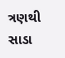ત્રણથી  સાડા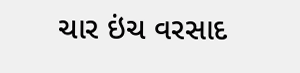ચાર ઇંચ વરસાદ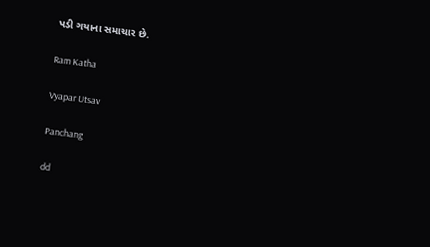પડી ગયાના સમાચાર છે.

Ram Katha

Vyapar Utsav

Panchang

dd